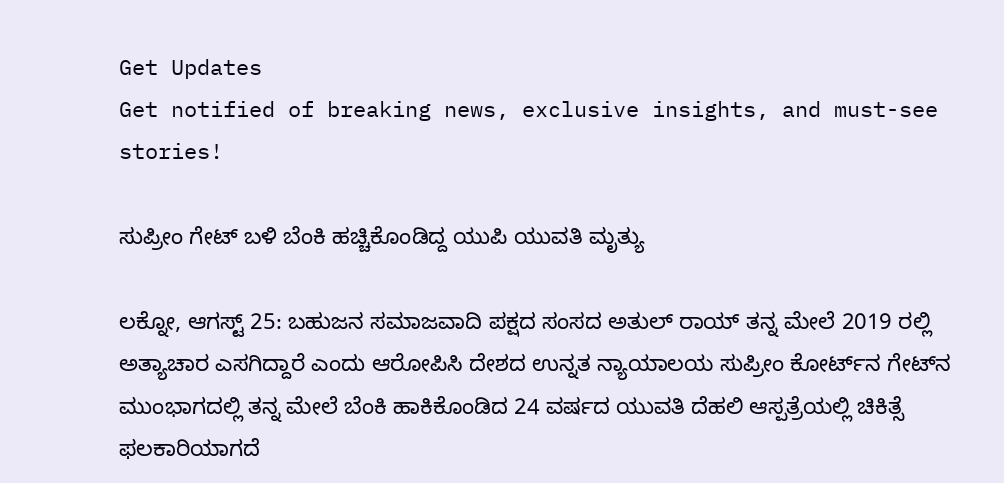Get Updates
Get notified of breaking news, exclusive insights, and must-see stories!

ಸುಪ್ರೀಂ ಗೇಟ್‌ ಬಳಿ ಬೆಂಕಿ ಹಚ್ಚಿಕೊಂಡಿದ್ದ ಯುಪಿ ಯುವತಿ ಮೃತ್ಯು

ಲಕ್ನೋ, ಆಗಸ್ಟ್‌ 25: ಬಹುಜನ ಸಮಾಜವಾದಿ ಪಕ್ಷದ ಸಂಸದ ಅತುಲ್‌ ರಾಯ್‌ ತನ್ನ ಮೇಲೆ 2019 ರಲ್ಲಿ ಅತ್ಯಾಚಾರ ಎಸಗಿದ್ದಾರೆ ಎಂದು ಆರೋಪಿಸಿ ದೇಶದ ಉನ್ನತ ನ್ಯಾಯಾಲಯ ಸುಪ್ರೀಂ ಕೋರ್ಟ್‌ನ ಗೇಟ್‌ನ ಮುಂಭಾಗದಲ್ಲಿ ತನ್ನ ಮೇಲೆ ಬೆಂಕಿ ಹಾಕಿಕೊಂಡಿದ 24 ವರ್ಷದ ಯುವತಿ ದೆಹಲಿ ಆಸ್ಪತ್ರೆಯಲ್ಲಿ ಚಿಕಿತ್ಸೆ ಫಲಕಾರಿಯಾಗದೆ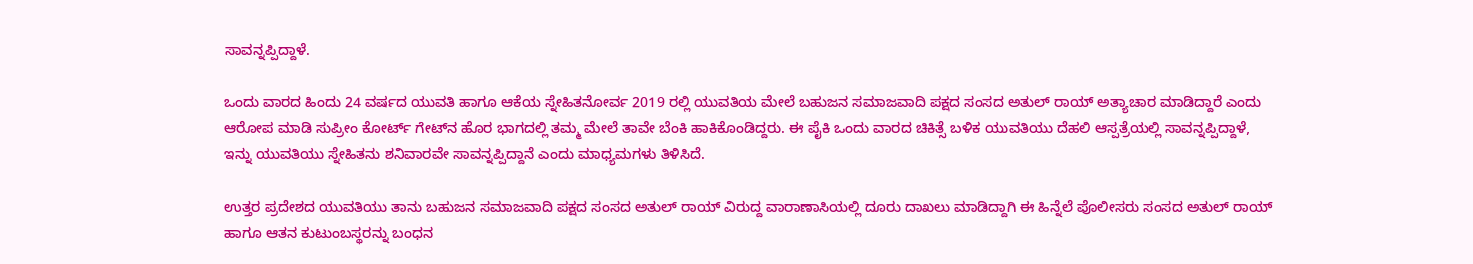ಸಾವನ್ನಪ್ಪಿದ್ದಾಳೆ.

ಒಂದು ವಾರದ ಹಿಂದು 24 ವರ್ಷದ ಯುವತಿ ಹಾಗೂ ಆಕೆಯ ಸ್ನೇಹಿತನೋರ್ವ 2019 ರಲ್ಲಿ ಯುವತಿಯ ಮೇಲೆ ಬಹುಜನ ಸಮಾಜವಾದಿ ಪಕ್ಷದ ಸಂಸದ ಅತುಲ್‌ ರಾಯ್‌ ಅತ್ಯಾಚಾರ ಮಾಡಿದ್ದಾರೆ ಎಂದು ಆರೋಪ ಮಾಡಿ ಸುಪ್ರೀಂ ಕೋರ್ಟ್‌ ಗೇಟ್‌ನ ಹೊರ ಭಾಗದಲ್ಲಿ ತಮ್ಮ ಮೇಲೆ ತಾವೇ ಬೆಂಕಿ ಹಾಕಿಕೊಂಡಿದ್ದರು. ಈ ಪೈಕಿ ಒಂದು ವಾರದ ಚಿಕಿತ್ಸೆ ಬಳಿಕ ಯುವತಿಯು ದೆಹಲಿ ಆಸ್ಪತ್ರೆಯಲ್ಲಿ ಸಾವನ್ನಪ್ಪಿದ್ದಾಳೆ, ಇನ್ನು ಯುವತಿಯು ಸ್ನೇಹಿತನು ಶನಿವಾರವೇ ಸಾವನ್ನಪ್ಪಿದ್ದಾನೆ ಎಂದು ಮಾಧ್ಯಮಗಳು ತಿಳಿಸಿದೆ.

ಉತ್ತರ ಪ್ರದೇಶದ ಯುವತಿಯು ತಾನು ಬಹುಜನ ಸಮಾಜವಾದಿ ಪಕ್ಷದ ಸಂಸದ ಅತುಲ್‌ ರಾಯ್‌ ವಿರುದ್ದ ವಾರಾಣಾಸಿಯಲ್ಲಿ ದೂರು ದಾಖಲು ಮಾಡಿದ್ದಾಗಿ ಈ ಹಿನ್ನೆಲೆ ಪೊಲೀಸರು ಸಂಸದ ಅತುಲ್‌ ರಾಯ್‌ ಹಾಗೂ ಆತನ ಕುಟುಂಬಸ್ಥರನ್ನು ಬಂಧನ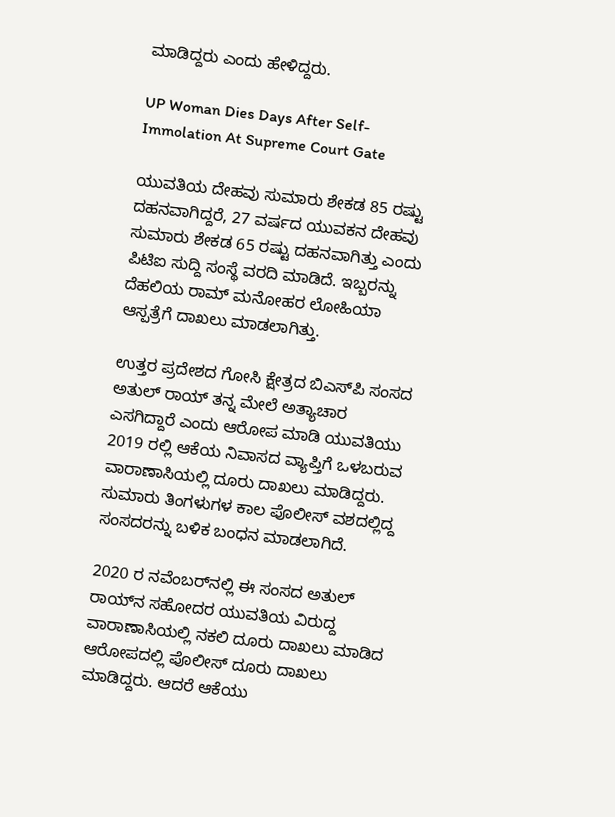ಮಾಡಿದ್ದರು ಎಂದು ಹೇಳಿದ್ದರು.

UP Woman Dies Days After Self-Immolation At Supreme Court Gate

ಯುವತಿಯ ದೇಹವು ಸುಮಾರು ಶೇಕಡ 85 ರಷ್ಟು ದಹನವಾಗಿದ್ದರೆ, 27 ವರ್ಷದ ಯುವಕನ ದೇಹವು ಸುಮಾರು ಶೇಕಡ 65 ರಷ್ಟು ದಹನವಾಗಿತ್ತು ಎಂದು ಪಿಟಿಐ ಸುದ್ದಿ ಸಂಸ್ಥೆ ವರದಿ ಮಾಡಿದೆ. ಇಬ್ಬರನ್ನು ದೆಹಲಿಯ ರಾಮ್‌ ಮನೋಹರ ಲೋಹಿಯಾ ಆಸ್ಪತ್ರೆಗೆ ದಾಖಲು ಮಾಡಲಾಗಿತ್ತು.

ಉತ್ತರ ಪ್ರದೇಶದ ಗೋಸಿ ಕ್ಷೇತ್ರದ ಬಿಎಸ್‌ಪಿ ಸಂಸದ ಅತುಲ್‌ ರಾಯ್ ತನ್ನ ಮೇಲೆ ಅತ್ಯಾಚಾರ ಎಸಗಿದ್ದಾರೆ ಎಂದು ಆರೋಪ ಮಾಡಿ ಯುವತಿಯು 2019 ರಲ್ಲಿ ಆಕೆಯ ನಿವಾಸದ ವ್ಯಾಪ್ತಿಗೆ ಒಳಬರುವ ವಾರಾಣಾಸಿಯಲ್ಲಿ ದೂರು ದಾಖಲು ಮಾಡಿದ್ದರು. ಸುಮಾರು ತಿಂಗಳುಗಳ ಕಾಲ ಪೊಲೀಸ್‌ ವಶದಲ್ಲಿದ್ದ ಸಂಸದರನ್ನು ಬಳಿಕ ಬಂಧನ ಮಾಡಲಾಗಿದೆ.

2020 ರ ನವೆಂಬರ್‌ನಲ್ಲಿ ಈ ಸಂಸದ ಅತುಲ್‌ ರಾಯ್‌ನ ಸಹೋದರ ಯುವತಿಯ ವಿರುದ್ದ ವಾರಾಣಾಸಿಯಲ್ಲಿ ನಕಲಿ ದೂರು ದಾಖಲು ಮಾಡಿದ ಆರೋಪದಲ್ಲಿ ಪೊಲೀಸ್‌ ದೂರು ದಾಖಲು ಮಾಡಿದ್ದರು. ಆದರೆ ಆಕೆಯು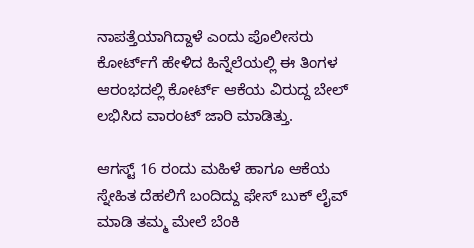ನಾಪತ್ತೆಯಾಗಿದ್ದಾಳೆ ಎಂದು ಪೊಲೀಸರು ಕೋರ್ಟ್‌ಗೆ ಹೇಳಿದ ಹಿನ್ನೆಲೆಯಲ್ಲಿ ಈ ತಿಂಗಳ ಆರಂಭದಲ್ಲಿ ಕೋರ್ಟ್ ಆಕೆಯ ವಿರುದ್ದ ಬೇಲ್‌ ಲಭಿಸಿದ ವಾರಂಟ್‌ ಜಾರಿ ಮಾಡಿತ್ತು.

ಆಗಸ್ಟ್‌ 16 ರಂದು ಮಹಿಳೆ ಹಾಗೂ ಆಕೆಯ ಸ್ನೇಹಿತ ದೆಹಲಿಗೆ ಬಂದಿದ್ದು ಫೇಸ್‌ ಬುಕ್‌ ಲೈವ್‌ ಮಾಡಿ ತಮ್ಮ ಮೇಲೆ ಬೆಂಕಿ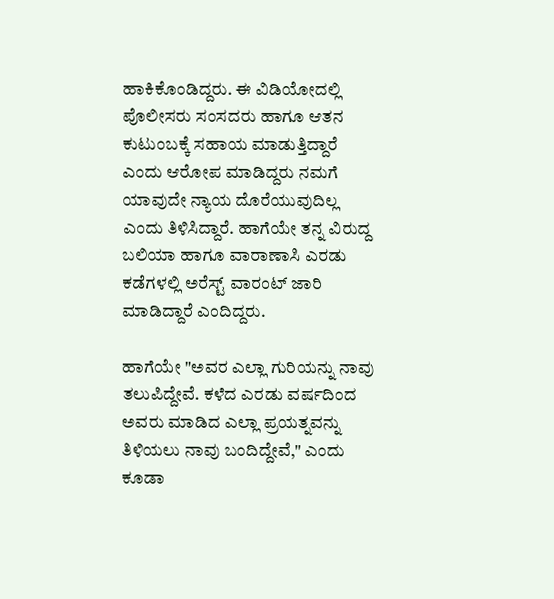ಹಾಕಿಕೊಂಡಿದ್ದರು. ಈ ವಿಡಿಯೋದಲ್ಲಿ ಪೊಲೀಸರು ಸಂಸದರು ಹಾಗೂ ಆತನ ಕುಟುಂಬಕ್ಕೆ ಸಹಾಯ ಮಾಡುತ್ತಿದ್ದಾರೆ ಎಂದು ಆರೋಪ ಮಾಡಿದ್ದರು ನಮಗೆ ಯಾವುದೇ ನ್ಯಾಯ ದೊರೆಯುವುದಿಲ್ಲ ಎಂದು ತಿಳಿಸಿದ್ದಾರೆ. ಹಾಗೆಯೇ ತನ್ನ ವಿರುದ್ದ ಬಲಿಯಾ ಹಾಗೂ ವಾರಾಣಾಸಿ ಎರಡು ಕಡೆಗಳಲ್ಲಿ ಅರೆಸ್ಟ್‌ ವಾರಂಟ್‌ ಜಾರಿ ಮಾಡಿದ್ದಾರೆ ಎಂದಿದ್ದರು.

ಹಾಗೆಯೇ "ಅವರ ಎಲ್ಲಾ ಗುರಿಯನ್ನು ನಾವು ತಲುಪಿದ್ದೇವೆ. ಕಳೆದ ಎರಡು ವರ್ಷದಿಂದ ಅವರು ಮಾಡಿದ ಎಲ್ಲಾ ಪ್ರಯತ್ನವನ್ನು ತಿಳಿಯಲು ನಾವು ಬಂದಿದ್ದೇವೆ," ಎಂದು ಕೂಡಾ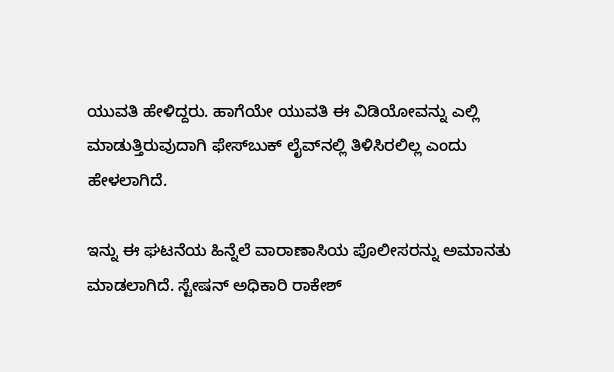ಯುವತಿ ಹೇಳಿದ್ದರು. ಹಾಗೆಯೇ ಯುವತಿ ಈ ವಿಡಿಯೋವನ್ನು ಎಲ್ಲಿ ಮಾಡುತ್ತಿರುವುದಾಗಿ ಫೇಸ್‌ಬುಕ್‌ ಲೈವ್‌ನಲ್ಲಿ ತಿಳಿಸಿರಲಿಲ್ಲ ಎಂದು ಹೇಳಲಾಗಿದೆ.

ಇನ್ನು ಈ ಘಟನೆಯ ಹಿನ್ನೆಲೆ ವಾರಾಣಾಸಿಯ ಪೊಲೀಸರನ್ನು ಅಮಾನತು ಮಾಡಲಾಗಿದೆ. ಸ್ಟೇಷನ್‌ ಅಧಿಕಾರಿ ರಾಕೇಶ್‌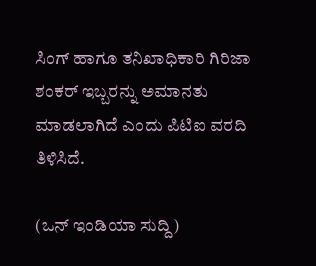ಸಿಂಗ್‌ ಹಾಗೂ ತನಿಖಾಧಿಕಾರಿ ಗಿರಿಜಾ ಶಂಕರ್‌ ಇಬ್ಬರನ್ನು ಅಮಾನತು ಮಾಡಲಾಗಿದೆ ಎಂದು ಪಿಟಿಐ ವರದಿ ತಿಳಿಸಿದೆ.

(ಒನ್‌ ಇಂಡಿಯಾ ಸುದ್ದಿ)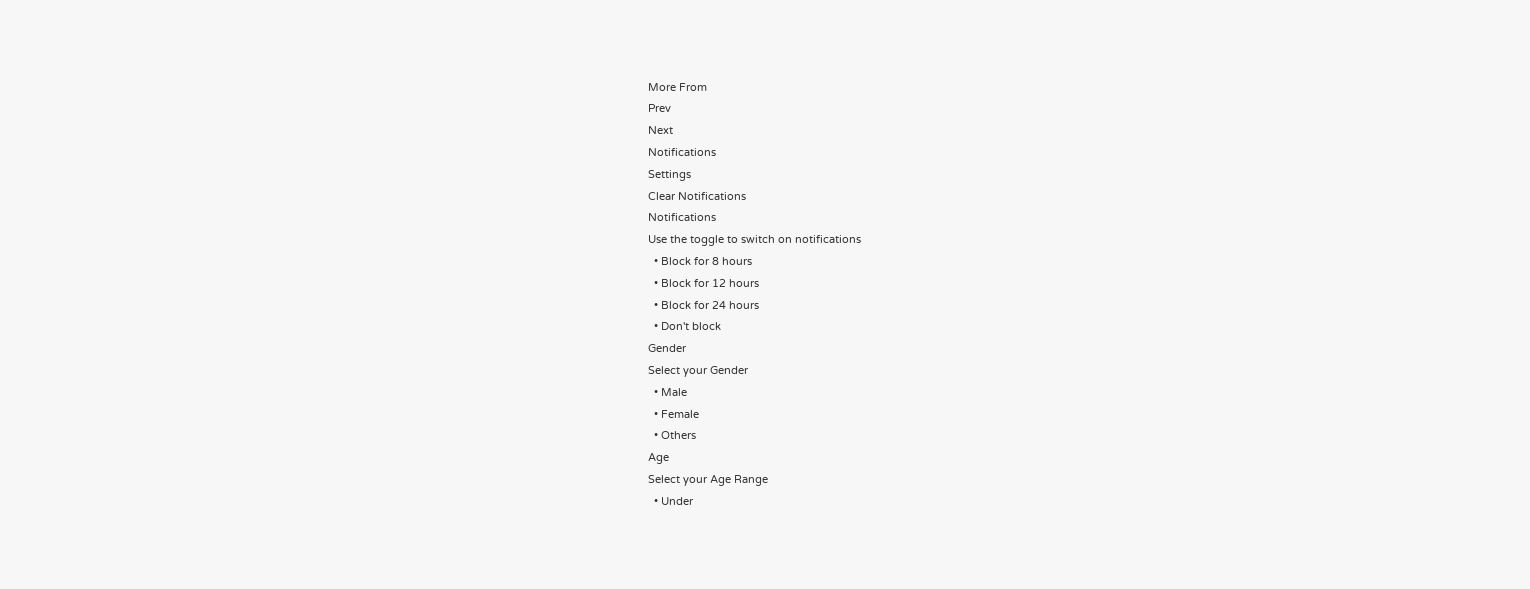More From
Prev
Next
Notifications
Settings
Clear Notifications
Notifications
Use the toggle to switch on notifications
  • Block for 8 hours
  • Block for 12 hours
  • Block for 24 hours
  • Don't block
Gender
Select your Gender
  • Male
  • Female
  • Others
Age
Select your Age Range
  • Under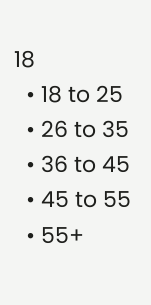18
  • 18 to 25
  • 26 to 35
  • 36 to 45
  • 45 to 55
  • 55+